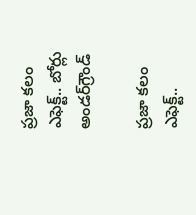ప్రజా కలం ఎఫెక్ట్.. బోర్లు అండర్‌గ్రౌండ్

ప్రజా కలం ఎఫెక్ట్..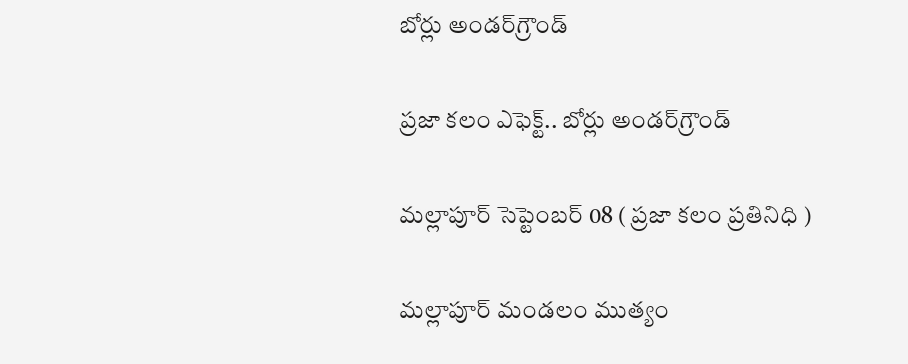బోర్లు అండర్‌గ్రౌండ్

ప్రజా కలం ఎఫెక్ట్.. బోర్లు అండర్‌గ్రౌండ్

మల్లాపూర్ సెప్టెంబర్ 08 ( ప్రజా కలం ప్రతినిధి )

మల్లాపూర్ మండలం ముత్యం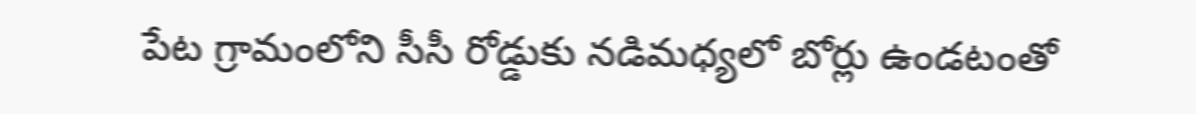పేట గ్రామంలోని సీసీ రోడ్డుకు నడిమధ్యలో బోర్లు ఉండటంతో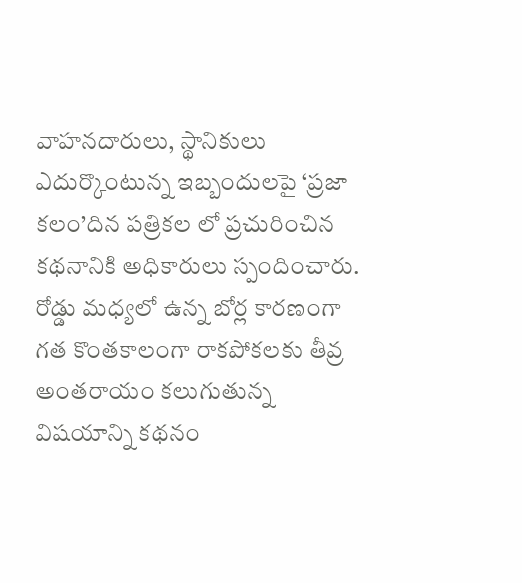వాహనదారులు, స్థానికులు ఎదుర్కొంటున్న ఇబ్బందులపై ‘ప్రజా కలం’దిన పత్రికల లో ప్రచురించిన కథనానికి అధికారులు స్పందించారు. రోడ్డు మధ్యలో ఉన్న బోర్ల కారణంగా గత కొంతకాలంగా రాకపోకలకు తీవ్ర అంతరాయం కలుగుతున్న విషయాన్ని కథనం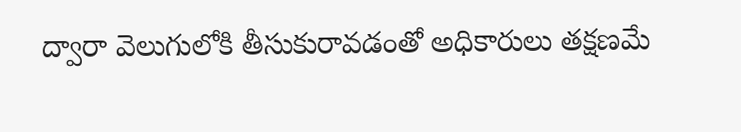ద్వారా వెలుగులోకి తీసుకురావడంతో అధికారులు తక్షణమే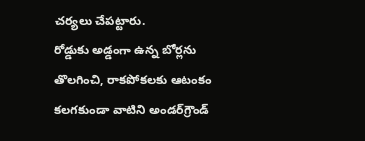చర్యలు చేపట్టారు.
రోడ్డుకు అడ్డంగా ఉన్న బోర్లను తొలగించి, రాకపోకలకు ఆటంకం కలగకుండా వాటిని అండర్‌గ్రౌండ్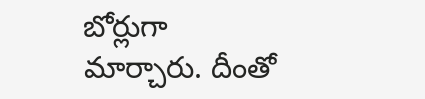బోర్లుగా మార్చారు. దీంతో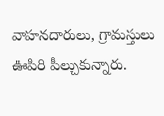వాహనదారులు, గ్రామస్తులు ఊపిరి పీల్చుకున్నారు.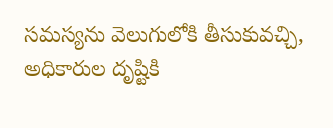సమస్యను వెలుగులోకి తీసుకువచ్చి, అధికారుల దృష్టికి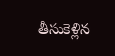తీసుకెళ్లిన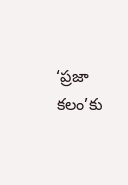‘ప్రజా కలం’కు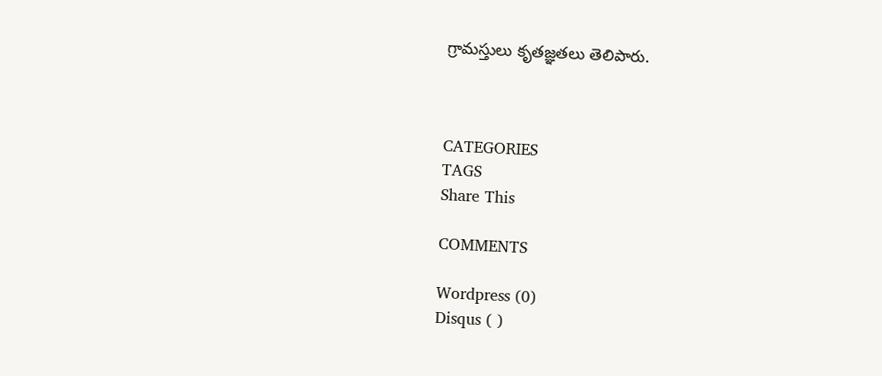గ్రామస్తులు కృతజ్ఞతలు తెలిపారు.



CATEGORIES
TAGS
Share This

COMMENTS

Wordpress (0)
Disqus ( )